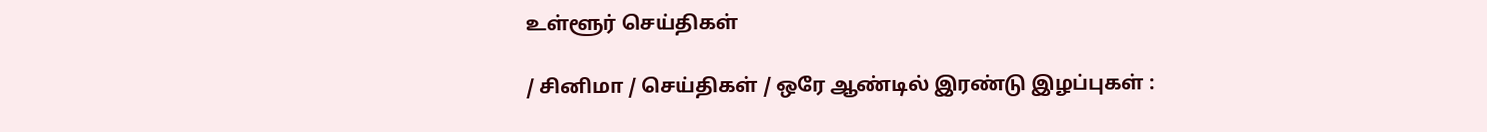உள்ளூர் செய்திகள்

/ சினிமா / செய்திகள் / ஒரே ஆண்டில் இரண்டு இழப்புகள் :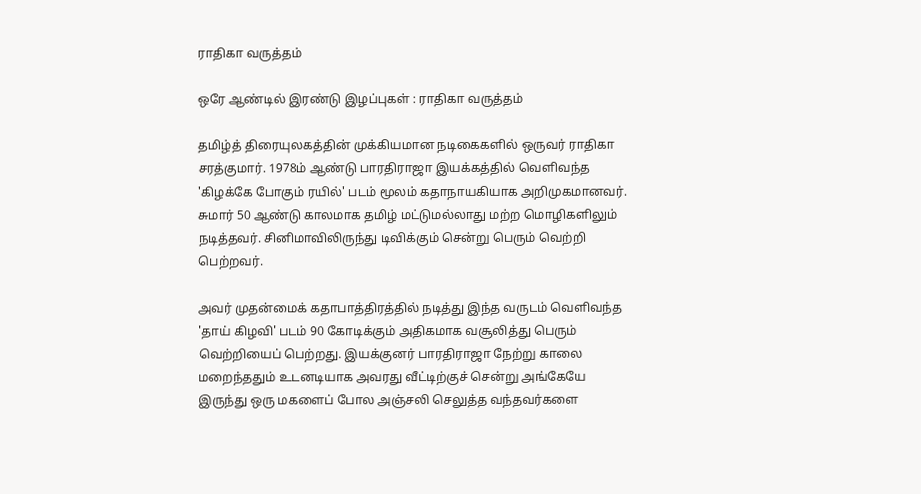ராதிகா வருத்தம்

ஒரே ஆண்டில் இரண்டு இழப்புகள் : ராதிகா வருத்தம்

தமிழ்த் திரையுலகத்தின் முக்கியமான நடிகைகளில் ஒருவர் ராதிகா சரத்குமார். 1978ம் ஆண்டு பாரதிராஜா இயக்கத்தில் வெளிவந்த 'கிழக்கே போகும் ரயில்' படம் மூலம் கதாநாயகியாக அறிமுகமானவர். சுமார் 50 ஆண்டு காலமாக தமிழ் மட்டுமல்லாது மற்ற மொழிகளிலும் நடித்தவர். சினிமாவிலிருந்து டிவிக்கும் சென்று பெரும் வெற்றி பெற்றவர்.

அவர் முதன்மைக் கதாபாத்திரத்தில் நடித்து இந்த வருடம் வெளிவந்த 'தாய் கிழவி' படம் 90 கோடிக்கும் அதிகமாக வசூலித்து பெரும் வெற்றியைப் பெற்றது. இயக்குனர் பாரதிராஜா நேற்று காலை மறைந்ததும் உடனடியாக அவரது வீட்டிற்குச் சென்று அங்கேயே இருந்து ஒரு மகளைப் போல அஞ்சலி செலுத்த வந்தவர்களை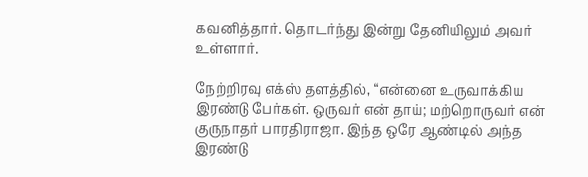கவனித்தார். தொடர்ந்து இன்று தேனியிலும் அவர் உள்ளார்.

நேற்றிரவு எக்ஸ் தளத்தில், “என்னை உருவாக்கிய இரண்டு பேர்கள். ஒருவர் என் தாய்; மற்றொருவர் என் குருநாதர் பாரதிராஜா. இந்த ஒரே ஆண்டில் அந்த இரண்டு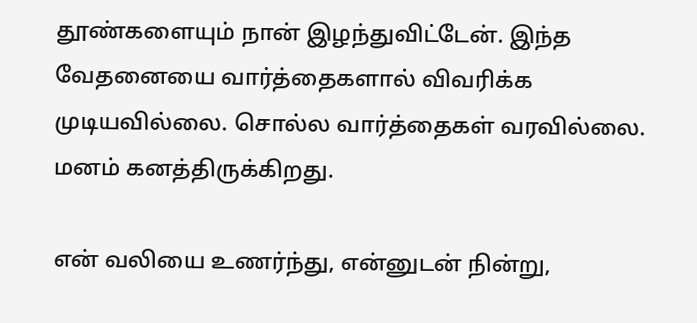தூண்களையும் நான் இழந்துவிட்டேன். இந்த வேதனையை வார்த்தைகளால் விவரிக்க முடியவில்லை. சொல்ல வார்த்தைகள் வரவில்லை. மனம் கனத்திருக்கிறது.

என் வலியை உணர்ந்து, என்னுடன் நின்று,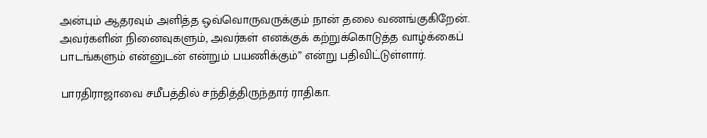அன்பும் ஆதரவும் அளித்த ஒவ்வொருவருக்கும் நான் தலை வணங்குகிறேன். அவர்களின் நினைவுகளும், அவர்கள் எனக்குக் கற்றுக்கொடுத்த வாழ்க்கைப் பாடங்களும் என்னுடன் என்றும் பயணிக்கும்” என்று பதிவிட்டுள்ளார்.

பாரதிராஜாவை சமீபத்தில் சந்தித்திருந்தார் ராதிகா.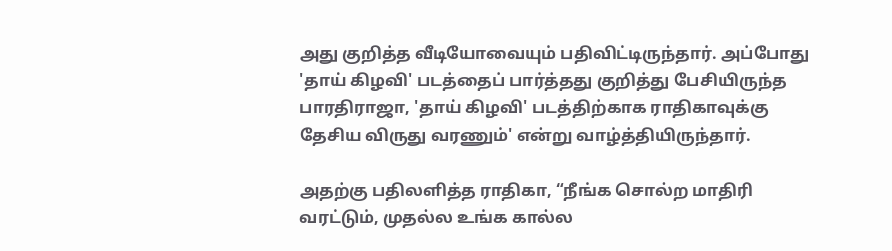அது குறித்த வீடியோவையும் பதிவிட்டிருந்தார். அப்போது 'தாய் கிழவி' படத்தைப் பார்த்தது குறித்து பேசியிருந்த பாரதிராஜா, 'தாய் கிழவி' படத்திற்காக ராதிகாவுக்கு தேசிய விருது வரணும்' என்று வாழ்த்தியிருந்தார்.

அதற்கு பதிலளித்த ராதிகா, “நீங்க சொல்ற மாதிரி வரட்டும், முதல்ல உங்க கால்ல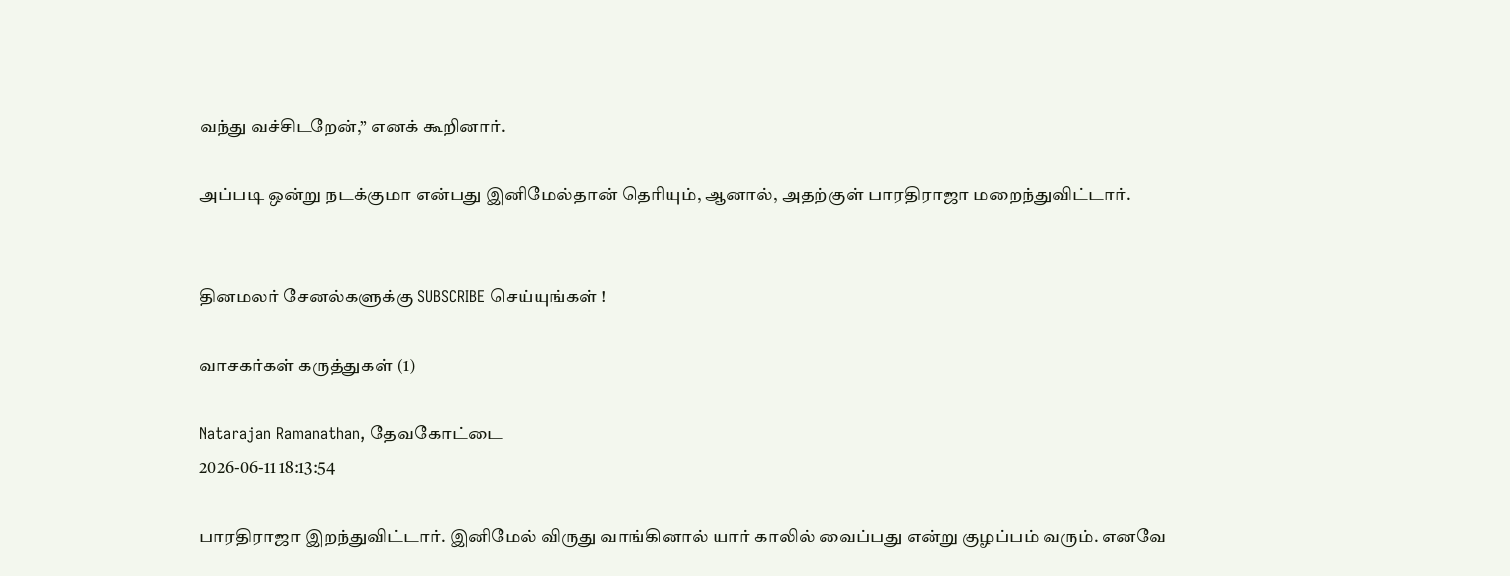வந்து வச்சிடறேன்,” எனக் கூறினார்.

அப்படி ஒன்று நடக்குமா என்பது இனிமேல்தான் தெரியும், ஆனால், அதற்குள் பாரதிராஜா மறைந்துவிட்டார்.


தினமலர் சேனல்களுக்கு SUBSCRIBE செய்யுங்கள் !

வாசகர்கள் கருத்துகள் (1)

Natarajan Ramanathan, தேவகோட்டை
2026-06-11 18:13:54

பாரதிராஜா இறந்துவிட்டார். இனிமேல் விருது வாங்கினால் யார் காலில் வைப்பது என்று குழப்பம் வரும். எனவே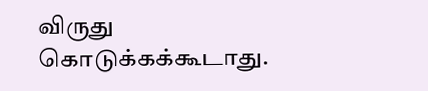விருது கொடுக்கக்கூடாது.